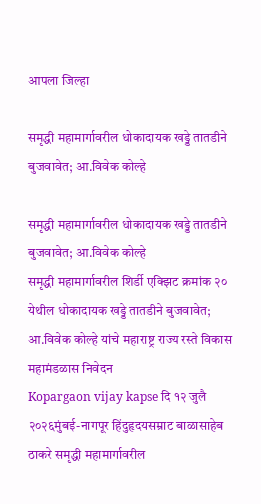आपला जिल्हा

समृद्धी महामार्गावरील धोकादायक खड्डे तातडीने बुजवावेत; आ.विवेक कोल्हे

समृद्धी महामार्गावरील धोकादायक खड्डे तातडीने बुजवावेत; आ.विवेक कोल्हे
समृद्धी महामार्गावरील शिर्डी एक्झिट क्रमांक २० येथील धोकादायक खड्डे तातडीने बुजवावेत; आ.विवेक कोल्हे यांचे महाराष्ट्र राज्य रस्ते विकास महामंडळास निवेदन
Kopargaon vijay kapse दि १२ जुलै २०२६मुंबई-नागपूर हिंदुहृदयसम्राट बाळासाहेब ठाकरे समृद्धी महामार्गावरील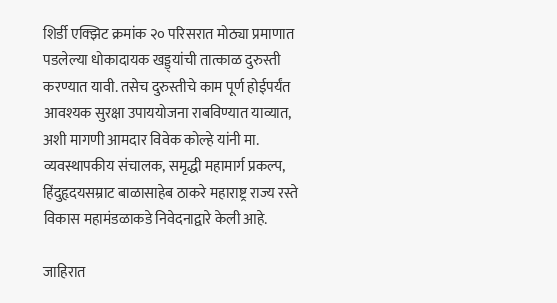शिर्डी एक्झिट क्रमांक २० परिसरात मोठ्या प्रमाणात पडलेल्या धोकादायक खड्ड्यांची तात्काळ दुरुस्ती करण्यात यावी. तसेच दुरुस्तीचे काम पूर्ण होईपर्यंत आवश्यक सुरक्षा उपाययोजना राबविण्यात याव्यात, अशी मागणी आमदार विवेक कोल्हे यांनी मा. व्यवस्थापकीय संचालक, समृद्धी महामार्ग प्रकल्प, हिंदुहृदयसम्राट बाळासाहेब ठाकरे महाराष्ट्र राज्य रस्ते विकास महामंडळाकडे निवेदनाद्वारे केली आहे.

जाहिरात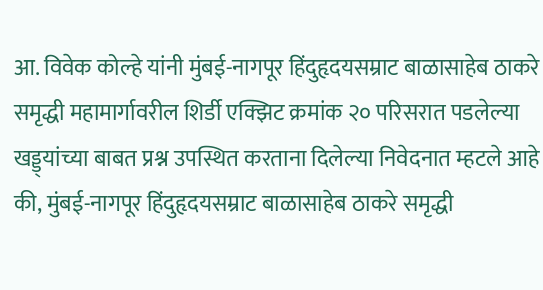आ. विवेक कोल्हे यांनी मुंबई-नागपूर हिंदुहृदयसम्राट बाळासाहेब ठाकरे समृद्धी महामार्गावरील शिर्डी एक्झिट क्रमांक २० परिसरात पडलेल्या खड्ड्यांच्या बाबत प्रश्न उपस्थित करताना दिलेल्या निवेदनात म्हटले आहे की, मुंबई-नागपूर हिंदुहृदयसम्राट बाळासाहेब ठाकरे समृद्धी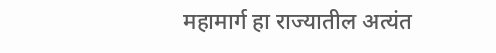महामार्ग हा राज्यातील अत्यंत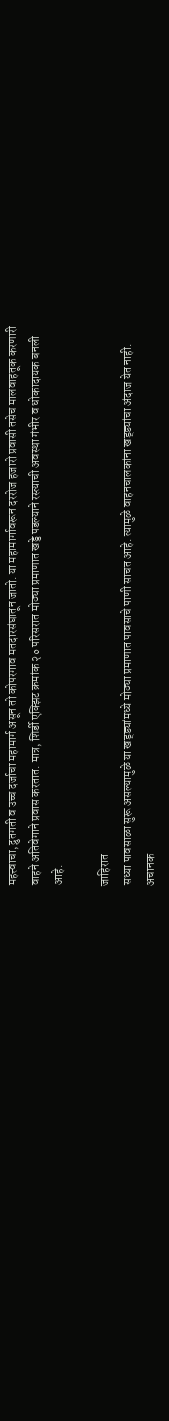महत्त्वाचा, द्रुतगती व उच्च दर्जाचा महामार्ग असून तो कोपरगाव मतदारसंघातून जातो. या महामार्गावरून दररोज हजारो प्रवासी तसेच मालवाहतूक करणारी वाहने अतिवेगाने प्रवास करतात. मात्र, शिर्डी एक्झिट क्रमांक २० परिसरात मोठ्या प्रमाणात खड्डे पडल्याने रस्त्याची अवस्था गंभीर व धोकादायक बनली आहे.

जाहिरात
सध्या पावसाळा सुरू असल्यामुळे या खड्ड्यांमध्ये मोठ्या प्रमाणात पावसाचे पाणी साचत आहे. त्यामुळे वाहनचालकांना खड्ड्यांचा अंदाज येत नाही. अचानक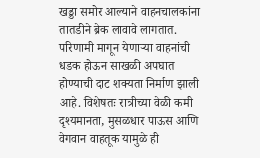खड्डा समोर आल्याने वाहनचालकांना तातडीने ब्रेक लावावे लागतात. परिणामी मागून येणाऱ्या वाहनांची धडक होऊन साखळी अपघात होण्याची दाट शक्यता निर्माण झाली आहे. विशेषतः रात्रीच्या वेळी कमी दृश्यमानता, मुसळधार पाऊस आणि वेगवान वाहतूक यामुळे ही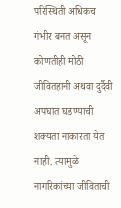परिस्थिती अधिकच गंभीर बनत असून कोणतीही मोठी जीवितहानी अथवा दुर्दैवी अपघात घडण्याची शक्यता नाकारता येत नाही. त्यामुळे नागरिकांच्या जीविताची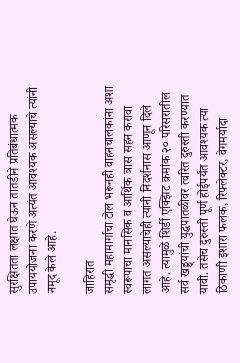सुरक्षितता लक्षात घेऊन तातडीने प्रतिबंधात्मक उपाययोजना करणे अत्यंत आवश्यक असल्याचे त्यांनी नमूद केले आहे.

जाहिरात
समृद्धी महामार्गाचा टोल भरूनही वाहनचालकांना अशा स्वरूपाचा मानसिक व आर्थिक त्रास सहन करावा लागत असल्याचेही त्यांनी निदर्शनास आणून दिले आहे. त्यामुळे शिर्डी एक्झिट क्रमांक २० परिसरातील सर्व खड्ड्यांची युद्धपातळीवर त्वरित दुरुस्ती करण्यात यावी. तसेच दुरुस्ती पूर्ण होईपर्यंत आवश्यक त्या ठिकाणी इशारा फलक, रिफ्लेक्टर, वेगमर्यादा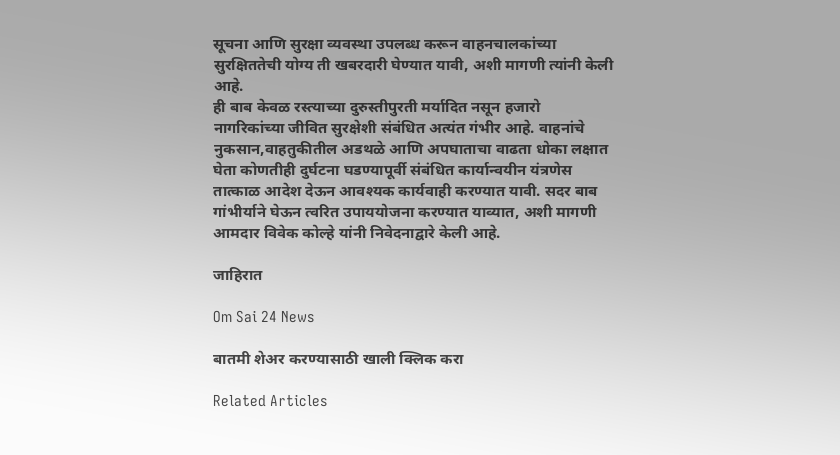सूचना आणि सुरक्षा व्यवस्था उपलब्ध करून वाहनचालकांच्या सुरक्षिततेची योग्य ती खबरदारी घेण्यात यावी, अशी मागणी त्यांनी केली आहे.
ही बाब केवळ रस्त्याच्या दुरुस्तीपुरती मर्यादित नसून हजारो नागरिकांच्या जीवित सुरक्षेशी संबंधित अत्यंत गंभीर आहे. वाहनांचे नुकसान,वाहतुकीतील अडथळे आणि अपघाताचा वाढता धोका लक्षात घेता कोणतीही दुर्घटना घडण्यापूर्वी संबंधित कार्यान्वयीन यंत्रणेस तात्काळ आदेश देऊन आवश्यक कार्यवाही करण्यात यावी. सदर बाब गांभीर्याने घेऊन त्वरित उपाययोजना करण्यात याव्यात, अशी मागणी आमदार विवेक कोल्हे यांनी निवेदनाद्वारे केली आहे.

जाहिरात

Om Sai 24 News

बातमी शेअर करण्यासाठी खाली क्लिक करा

Related Articles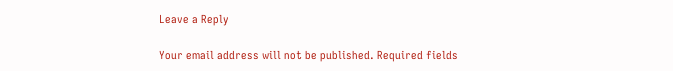Leave a Reply

Your email address will not be published. Required fields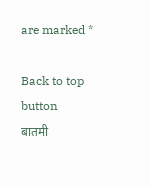are marked *

Back to top button
बातमी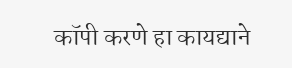कॉपी करणे हा कायद्याने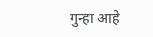गुन्हा आहे